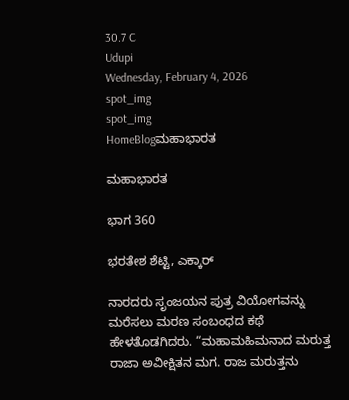30.7 C
Udupi
Wednesday, February 4, 2026
spot_img
spot_img
HomeBlogಮಹಾಭಾರತ

ಮಹಾಭಾರತ

ಭಾಗ 360

ಭರತೇಶ ಶೆಟ್ಟಿ, ಎಕ್ಕಾರ್

ನಾರದರು ಸೃಂಜಯನ ಪುತ್ರ ವಿಯೋಗವನ್ನು ಮರೆಸಲು ಮರಣ ಸಂಬಂಧದ ಕಥೆ ಹೇಳತೊಡಗಿದರು. “ಮಹಾಮಹಿಮನಾದ ಮರುತ್ತ ರಾಜಾ ಅವೀಕ್ಷಿತನ ಮಗ. ರಾಜ ಮರುತ್ತನು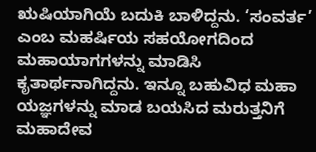ಋಷಿಯಾಗಿಯೆ ಬದುಕಿ ಬಾಳಿದ್ದನು. ‘ಸಂವರ್ತ’ ಎಂಬ ಮಹರ್ಷಿಯ ಸಹಯೋಗದಿಂದ ಮಹಾಯಾಗಗಳನ್ನು ಮಾಡಿಸಿ ಕೃತಾರ್ಥನಾಗಿದ್ದನು. ಇನ್ನೂ ಬಹುವಿಧ ಮಹಾ ಯಜ್ಞಗಳನ್ನು ಮಾಡ ಬಯಸಿದ ಮರುತ್ತನಿಗೆ ಮಹಾದೇವ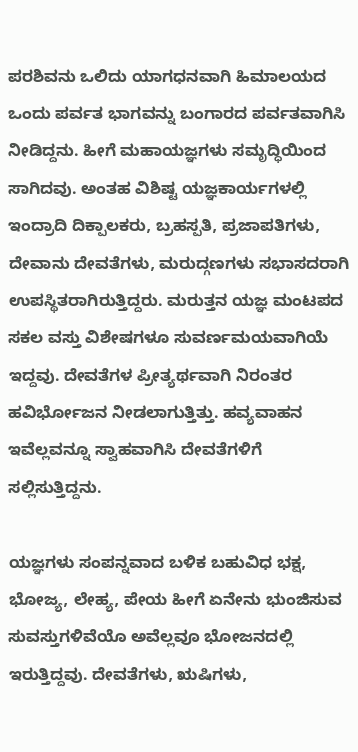ಪರಶಿವನು ಒಲಿದು ಯಾಗಧನವಾಗಿ ಹಿಮಾಲಯದ ಒಂದು ಪರ್ವತ ಭಾಗವನ್ನು ಬಂಗಾರದ ಪರ್ವತವಾಗಿಸಿ ನೀಡಿದ್ದನು. ಹೀಗೆ ಮಹಾಯಜ್ಞಗಳು ಸಮೃದ್ಧಿಯಿಂದ ಸಾಗಿದವು. ಅಂತಹ ವಿಶಿಷ್ಟ ಯಜ್ಞಕಾರ್ಯಗಳಲ್ಲಿ ಇಂದ್ರಾದಿ ದಿಕ್ಪಾಲಕರು, ಬ್ರಹಸ್ಪತಿ, ಪ್ರಜಾಪತಿಗಳು, ದೇವಾನು ದೇವತೆಗಳು, ಮರುದ್ಗಣಗಳು ಸಭಾಸದರಾಗಿ ಉಪಸ್ಥಿತರಾಗಿರುತ್ತಿದ್ದರು. ಮರುತ್ತನ ಯಜ್ಞ ಮಂಟಪದ ಸಕಲ ವಸ್ತು ವಿಶೇಷಗಳೂ ಸುವರ್ಣಮಯವಾಗಿಯೆ ಇದ್ದವು. ದೇವತೆಗಳ ಪ್ರೀತ್ಯರ್ಥವಾಗಿ ನಿರಂತರ ಹವಿರ್ಭೋಜನ ನೀಡಲಾಗುತ್ತಿತ್ತು. ಹವ್ಯವಾಹನ ಇವೆಲ್ಲವನ್ನೂ ಸ್ವಾಹವಾಗಿಸಿ ದೇವತೆಗಳಿಗೆ ಸಲ್ಲಿಸುತ್ತಿದ್ದನು.

ಯಜ್ಞಗಳು ಸಂಪನ್ನವಾದ ಬಳಿಕ ಬಹುವಿಧ ಭಕ್ಷ, ಭೋಜ್ಯ, ಲೇಹ್ಯ, ಪೇಯ ಹೀಗೆ ಏನೇನು ಭುಂಜಿಸುವ ಸುವಸ್ತುಗಳಿವೆಯೊ ಅವೆಲ್ಲವೂ ಭೋಜನದಲ್ಲಿ ಇರುತ್ತಿದ್ದವು. ದೇವತೆಗಳು, ಋಷಿಗಳು,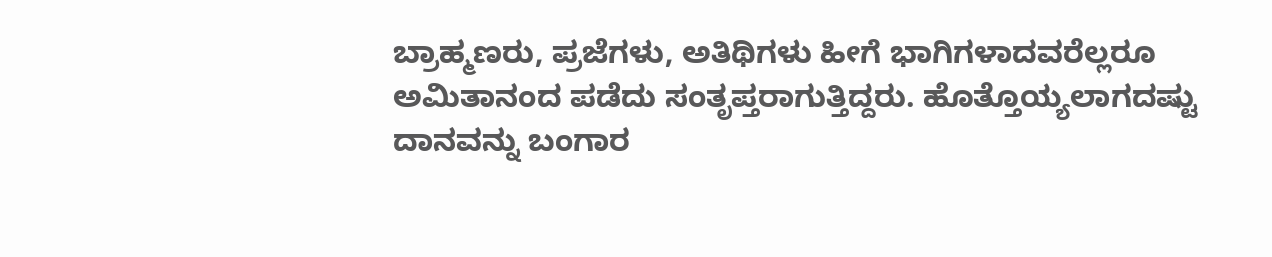ಬ್ರಾಹ್ಮಣರು, ಪ್ರಜೆಗಳು, ಅತಿಥಿಗಳು ಹೀಗೆ ಭಾಗಿಗಳಾದವರೆಲ್ಲರೂ ಅಮಿತಾನಂದ ಪಡೆದು ಸಂತೃಪ್ತರಾಗುತ್ತಿದ್ದರು. ಹೊತ್ತೊಯ್ಯಲಾಗದಷ್ಟು ದಾನವನ್ನು ಬಂಗಾರ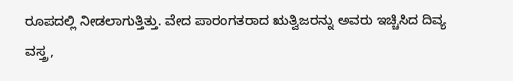ರೂಪದಲ್ಲಿ ನೀಡಲಾಗುತ್ತಿತ್ತು. ವೇದ ಪಾರಂಗತರಾದ ಋತ್ವಿಜರನ್ನು ಅವರು ಇಚ್ಚಿಸಿದ ದಿವ್ಯ ವಸ್ತ್ರ,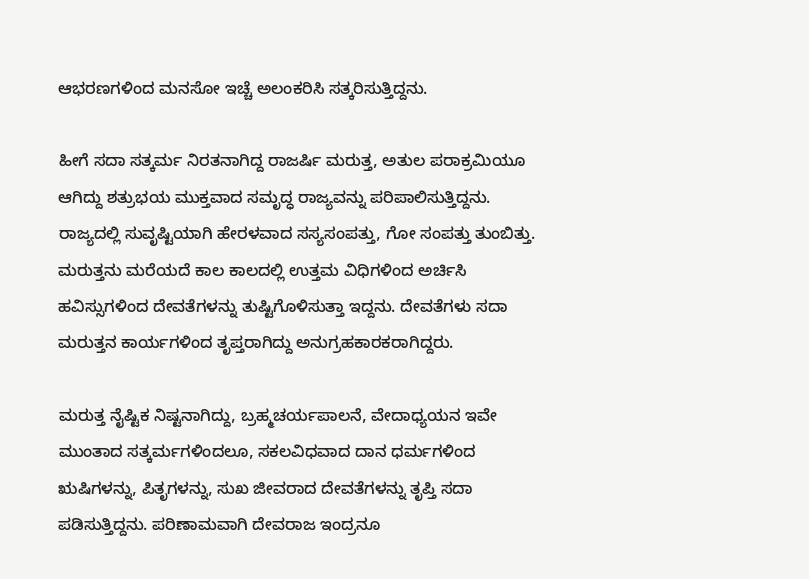ಆಭರಣಗಳಿಂದ ಮನಸೋ ಇಚ್ಚೆ ಅಲಂಕರಿಸಿ ಸತ್ಕರಿಸುತ್ತಿದ್ದನು.

ಹೀಗೆ ಸದಾ ಸತ್ಕರ್ಮ ನಿರತನಾಗಿದ್ದ ರಾಜರ್ಷಿ ಮರುತ್ತ, ಅತುಲ ಪರಾಕ್ರಮಿಯೂ ಆಗಿದ್ದು ಶತ್ರುಭಯ ಮುಕ್ತವಾದ ಸಮೃದ್ಧ ರಾಜ್ಯವನ್ನು ಪರಿಪಾಲಿಸುತ್ತಿದ್ದನು. ರಾಜ್ಯದಲ್ಲಿ ಸುವೃಷ್ಟಿಯಾಗಿ ಹೇರಳವಾದ ಸಸ್ಯಸಂಪತ್ತು, ಗೋ ಸಂಪತ್ತು ತುಂಬಿತ್ತು. ಮರುತ್ತನು ಮರೆಯದೆ ಕಾಲ ಕಾಲದಲ್ಲಿ ಉತ್ತಮ ವಿಧಿಗಳಿಂದ ಅರ್ಚಿಸಿ ಹವಿಸ್ಸುಗಳಿಂದ ದೇವತೆಗಳನ್ನು ತುಷ್ಟಿಗೊಳಿಸುತ್ತಾ ಇದ್ದನು. ದೇವತೆಗಳು ಸದಾ ಮರುತ್ತನ ಕಾರ್ಯಗಳಿಂದ ತೃಪ್ತರಾಗಿದ್ದು ಅನುಗ್ರಹಕಾರಕರಾಗಿದ್ದರು.

ಮರುತ್ತ ನೈಷ್ಟಿಕ ನಿಷ್ಟನಾಗಿದ್ದು, ಬ್ರಹ್ಮಚರ್ಯಪಾಲನೆ, ವೇದಾಧ್ಯಯನ ಇವೇ ಮುಂತಾದ ಸತ್ಕರ್ಮಗಳಿಂದಲೂ, ಸಕಲವಿಧವಾದ ದಾನ ಧರ್ಮಗಳಿಂದ ಋಷಿಗಳನ್ನು, ಪಿತೃಗಳನ್ನು, ಸುಖ ಜೀವರಾದ ದೇವತೆಗಳನ್ನು ತೃಪ್ತಿ ಸದಾ ಪಡಿಸುತ್ತಿದ್ದನು. ಪರಿಣಾಮವಾಗಿ ದೇವರಾಜ ಇಂದ್ರನೂ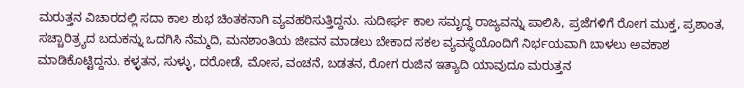ಮರುತ್ತನ ವಿಚಾರದಲ್ಲಿ ಸದಾ ಕಾಲ ಶುಭ ಚಿಂತಕನಾಗಿ ವ್ಯವಹರಿಸುತ್ತಿದ್ದನು. ಸುದೀರ್ಘ ಕಾಲ ಸಮೃದ್ಧ ರಾಜ್ಯವನ್ನು ಪಾಲಿಸಿ, ಪ್ರಜೆಗಳಿಗೆ ರೋಗ ಮುಕ್ತ, ಪ್ರಶಾಂತ, ಸಚ್ಚಾರಿತ್ರ್ಯದ ಬದುಕನ್ನು ಒದಗಿಸಿ ನೆಮ್ಮದಿ, ಮನಶಾಂತಿಯ ಜೀವನ ಮಾಡಲು ಬೇಕಾದ ಸಕಲ ವ್ಯವಸ್ಥೆಯೊಂದಿಗೆ ನಿರ್ಭಯವಾಗಿ ಬಾಳಲು ಅವಕಾಶ ಮಾಡಿಕೊಟ್ಟಿದ್ದನು. ಕಳ್ಳತನ, ಸುಳ್ಳು, ದರೋಡೆ, ಮೋಸ, ವಂಚನೆ, ಬಡತನ, ರೋಗ ರುಜಿನ ಇತ್ಯಾದಿ ಯಾವುದೂ ಮರುತ್ತನ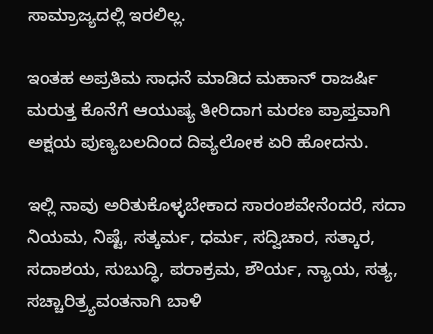ಸಾಮ್ರಾಜ್ಯದಲ್ಲಿ ಇರಲಿಲ್ಲ.

ಇಂತಹ ಅಪ್ರತಿಮ ಸಾಧನೆ ಮಾಡಿದ ಮಹಾನ್ ರಾಜರ್ಷಿ ಮರುತ್ತ ಕೊನೆಗೆ ಆಯುಷ್ಯ ತೀರಿದಾಗ ಮರಣ ಪ್ರಾಪ್ತವಾಗಿ ಅಕ್ಷಯ ಪುಣ್ಯಬಲದಿಂದ ದಿವ್ಯಲೋಕ ಏರಿ ಹೋದನು.

ಇಲ್ಲಿ ನಾವು ಅರಿತುಕೊಳ್ಳಬೇಕಾದ ಸಾರಂಶವೇನೆಂದರೆ, ಸದಾ ನಿಯಮ, ನಿಷ್ಟೆ, ಸತ್ಕರ್ಮ, ಧರ್ಮ, ಸದ್ವಿಚಾರ, ಸತ್ಕಾರ, ಸದಾಶಯ, ಸುಬುದ್ಧಿ, ಪರಾಕ್ರಮ, ಶೌರ್ಯ, ನ್ಯಾಯ, ಸತ್ಯ, ಸಚ್ಚಾರಿತ್ರ್ಯವಂತನಾಗಿ ಬಾಳಿ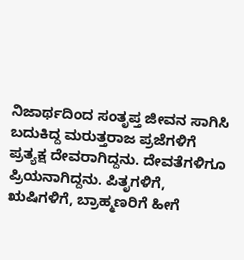ನಿಜಾರ್ಥದಿಂದ ಸಂತೃಪ್ತ ಜೀವನ ಸಾಗಿಸಿ ಬದುಕಿದ್ದ ಮರುತ್ತರಾಜ ಪ್ರಜೆಗಳಿಗೆ ಪ್ರತ್ಯಕ್ಷ ದೇವರಾಗಿದ್ದನು. ದೇವತೆಗಳಿಗೂ ಪ್ರಿಯನಾಗಿದ್ದನು. ಪಿತೃಗಳಿಗೆ, ಋಷಿಗಳಿಗೆ, ಬ್ರಾಹ್ಮಣರಿಗೆ ಹೀಗೆ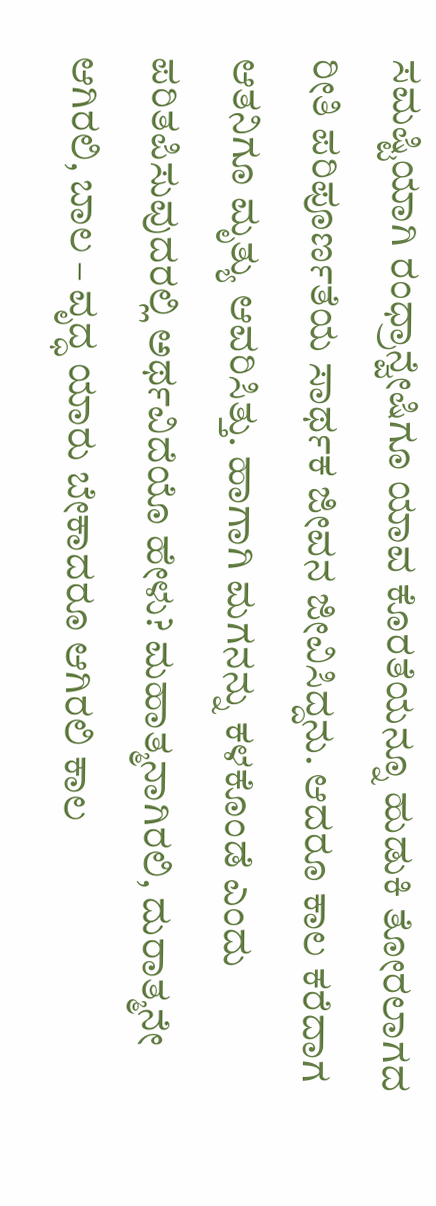ಸಮಷ್ಟಿಯಾಗಿ ರಂಧ್ರಾನ್ವೇಷಿಗೂ ಯಾವ ಕೊರತೆಯನ್ನೂ ಹುಡುಕಿ ತೋರಲಾಗದ ರೀತಿ ಪರಿಪೂರ್ಣತೆಯ ಸಾರ್ಥಕ ಜೀವನ ಜೀವಿಸಿದ್ದನು. ಆದರೂ ಕಾಲ ಕರೆದಾಗ ಆತನಿಗೂ ಮೃತ್ಯು ಆವರಿಸಿತ್ತು. ಹಾಗಾಗಿ ಮಗನನ್ನು ಕಳಕೊಂಡೆ ಎಂದು ಪರಿತಪಿಸುವುದರಲ್ಲಿ ಅರ್ಥವಿದೆಯೊ ಹೇಳು? ಮಹಾತ್ಮನಾಗಿರಲಿ, ದುರಾತ್ಮನೇ ಆಗಿರಲಿ, ಬಾಲ – ವೃದ್ಧ ಯಾರು ಬೇಕಾದರೂ ಆಗಿರಲಿ ಕಾಲ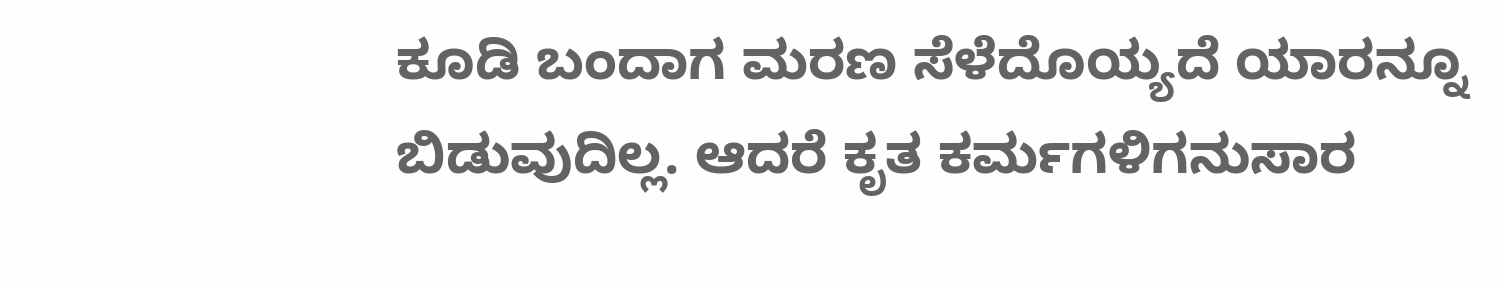ಕೂಡಿ ಬಂದಾಗ ಮರಣ ಸೆಳೆದೊಯ್ಯದೆ ಯಾರನ್ನೂ ಬಿಡುವುದಿಲ್ಲ. ಆದರೆ ಕೃತ ಕರ್ಮಗಳಿಗನುಸಾರ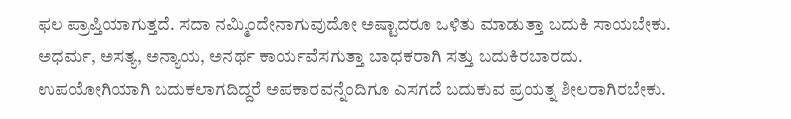ಫಲ ಪ್ರಾಪ್ತಿಯಾಗುತ್ತದೆ. ಸದಾ ನಮ್ಮಿಂದೇನಾಗುವುದೋ ಅಷ್ಟಾದರೂ ಒಳಿತು ಮಾಡುತ್ತಾ ಬದುಕಿ ಸಾಯಬೇಕು. ಅಧರ್ಮ, ಅಸತ್ಯ, ಅನ್ಯಾಯ, ಅನರ್ಥ ಕಾರ್ಯವೆಸಗುತ್ತಾ ಬಾಧಕರಾಗಿ ಸತ್ತು ಬದುಕಿರಬಾರದು‌. ಉಪಯೋಗಿಯಾಗಿ ಬದುಕಲಾಗದಿದ್ದರೆ ಅಪಕಾರವನ್ನೆಂದಿಗೂ ಎಸಗದೆ ಬದುಕುವ ಪ್ರಯತ್ನ ಶೀಲರಾಗಿರಬೇಕು.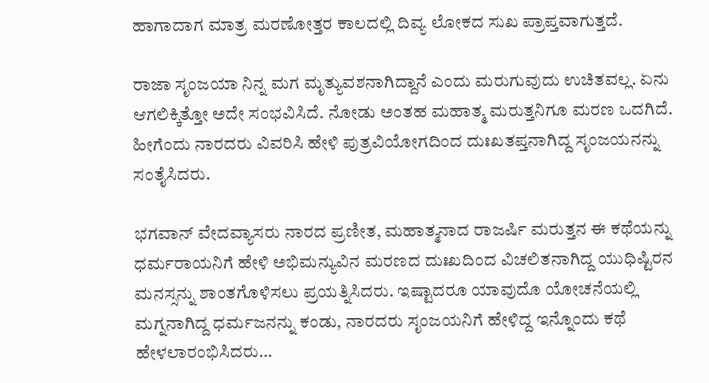ಹಾಗಾದಾಗ ಮಾತ್ರ ಮರಣೋತ್ತರ ಕಾಲದಲ್ಲಿ ದಿವ್ಯ ಲೋಕದ ಸುಖ ಪ್ರಾಪ್ತವಾಗುತ್ತದೆ.

ರಾಜಾ ಸೃಂಜಯಾ ನಿನ್ನ ಮಗ ಮೃತ್ಯುವಶನಾಗಿದ್ದಾನೆ ಎಂದು ಮರುಗುವುದು ಉಚಿತವಲ್ಲ. ಏನು ಆಗಲಿಕ್ಕಿತ್ತೋ ಅದೇ ಸಂಭವಿಸಿದೆ. ನೋಡು ಅಂತಹ ಮಹಾತ್ಮ ಮರುತ್ತನಿಗೂ ಮರಣ ಒದಗಿದೆ. ಹೀಗೆಂದು ನಾರದರು ವಿವರಿಸಿ ಹೇಳಿ ಪುತ್ರವಿಯೋಗದಿಂದ ದುಃಖತಪ್ತನಾಗಿದ್ದ ಸೃಂಜಯನನ್ನು ಸಂತೈಸಿದರು.

ಭಗವಾನ್ ವೇದವ್ಯಾಸರು ನಾರದ ಪ್ರಣೀತ, ಮಹಾತ್ಮನಾದ ರಾಜರ್ಷಿ ಮರುತ್ತನ ಈ ಕಥೆಯನ್ನು ಧರ್ಮರಾಯನಿಗೆ ಹೇಳಿ ಅಭಿಮನ್ಯುವಿನ ಮರಣದ ದುಃಖದಿಂದ ವಿಚಲಿತನಾಗಿದ್ದ ಯುಧಿಷ್ಟಿರನ ಮನಸ್ಸನ್ನು ಶಾಂತಗೊಳಿಸಲು ಪ್ರಯತ್ನಿಸಿದರು. ಇಷ್ಟಾದರೂ ಯಾವುದೊ ಯೋಚನೆಯಲ್ಲಿ ಮಗ್ನನಾಗಿದ್ದ ಧರ್ಮಜನನ್ನು ಕಂಡು, ನಾರದರು ಸೃಂಜಯನಿಗೆ ಹೇಳಿದ್ದ ಇನ್ನೊಂದು ಕಥೆ ಹೇಳಲಾರಂಭಿಸಿದರು…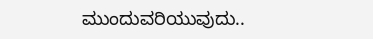ಮುಂದುವರಿಯುವುದು..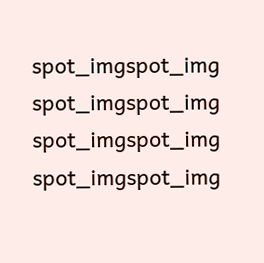spot_imgspot_img
spot_imgspot_img
spot_imgspot_img
spot_imgspot_img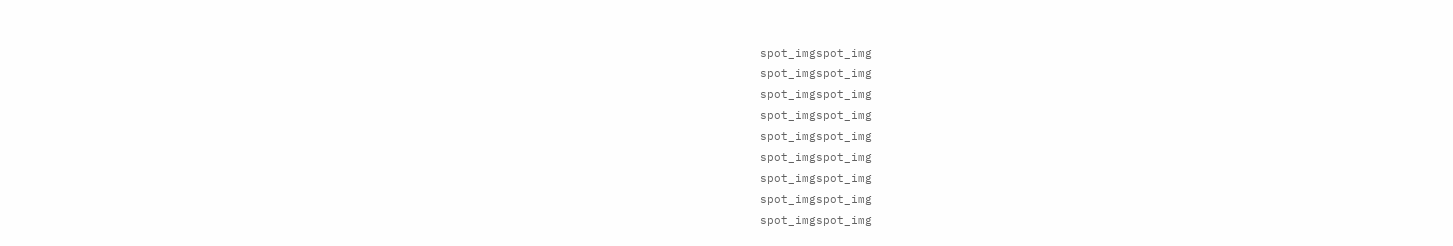spot_imgspot_img
spot_imgspot_img
spot_imgspot_img
spot_imgspot_img
spot_imgspot_img
spot_imgspot_img
spot_imgspot_img
spot_imgspot_img
spot_imgspot_img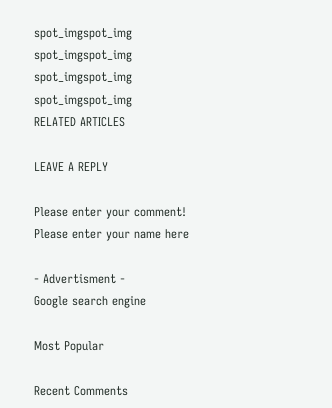spot_imgspot_img
spot_imgspot_img
spot_imgspot_img
spot_imgspot_img
RELATED ARTICLES

LEAVE A REPLY

Please enter your comment!
Please enter your name here

- Advertisment -
Google search engine

Most Popular

Recent Comments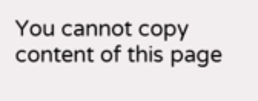You cannot copy content of this page